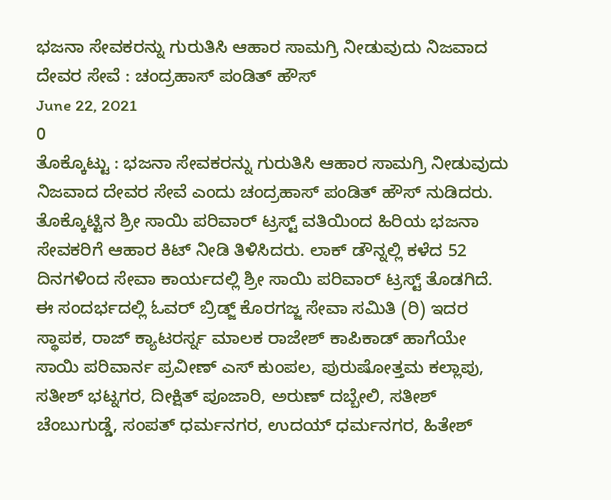ಭಜನಾ ಸೇವಕರನ್ನು ಗುರುತಿಸಿ ಆಹಾರ ಸಾಮಗ್ರಿ ನೀಡುವುದು ನಿಜವಾದ ದೇವರ ಸೇವೆ : ಚಂದ್ರಹಾಸ್ ಪಂಡಿತ್ ಹೌಸ್
June 22, 2021
0
ತೊಕ್ಕೊಟ್ಟು : ಭಜನಾ ಸೇವಕರನ್ನು ಗುರುತಿಸಿ ಆಹಾರ ಸಾಮಗ್ರಿ ನೀಡುವುದು ನಿಜವಾದ ದೇವರ ಸೇವೆ ಎಂದು ಚಂದ್ರಹಾಸ್ ಪಂಡಿತ್ ಹೌಸ್ ನುಡಿದರು. ತೊಕ್ಕೊಟ್ಟಿನ ಶ್ರೀ ಸಾಯಿ ಪರಿವಾರ್ ಟ್ರಸ್ಟ್ ವತಿಯಿಂದ ಹಿರಿಯ ಭಜನಾ ಸೇವಕರಿಗೆ ಆಹಾರ ಕಿಟ್ ನೀಡಿ ತಿಳಿಸಿದರು. ಲಾಕ್ ಡೌನ್ನಲ್ಲಿ ಕಳೆದ 52 ದಿನಗಳಿಂದ ಸೇವಾ ಕಾರ್ಯದಲ್ಲಿ ಶ್ರೀ ಸಾಯಿ ಪರಿವಾರ್ ಟ್ರಸ್ಟ್ ತೊಡಗಿದೆ. ಈ ಸಂದರ್ಭದಲ್ಲಿ ಓವರ್ ಬ್ರಿಡ್ಜ್ ಕೊರಗಜ್ಜ ಸೇವಾ ಸಮಿತಿ (ರಿ) ಇದರ ಸ್ಥಾಪಕ, ರಾಜ್ ಕ್ಯಾಟರರ್ಸ್ನ ಮಾಲಕ ರಾಜೇಶ್ ಕಾಪಿಕಾಡ್ ಹಾಗೆಯೇ ಸಾಯಿ ಪರಿವಾರ್ನ ಪ್ರವೀಣ್ ಎಸ್ ಕುಂಪಲ, ಪುರುಷೋತ್ತಮ ಕಲ್ಲಾಪು, ಸತೀಶ್ ಭಟ್ನಗರ, ದೀಕ್ಷಿತ್ ಪೂಜಾರಿ, ಅರುಣ್ ದಬ್ಬೇಲಿ, ಸತೀಶ್ ಚೆಂಬುಗುಡ್ಡೆ, ಸಂಪತ್ ಧರ್ಮನಗರ, ಉದಯ್ ಧರ್ಮನಗರ, ಹಿತೇಶ್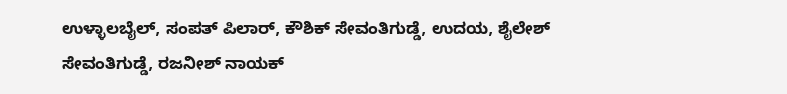ಉಳ್ಳಾಲಬೈಲ್, ಸಂಪತ್ ಪಿಲಾರ್, ಕೌಶಿಕ್ ಸೇವಂತಿಗುಡ್ಡೆ, ಉದಯ, ಶೈಲೇಶ್ ಸೇವಂತಿಗುಡ್ಡೆ, ರಜನೀಶ್ ನಾಯಕ್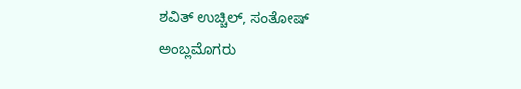ಶವಿತ್ ಉಚ್ಚಿಲ್, ಸಂತೋಷ್ ಅಂಬ್ಲಮೊಗರು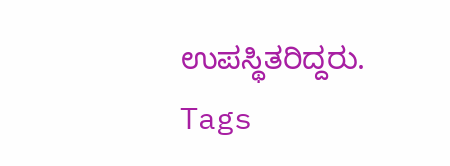ಉಪಸ್ಥಿತರಿದ್ದರು.
Tags